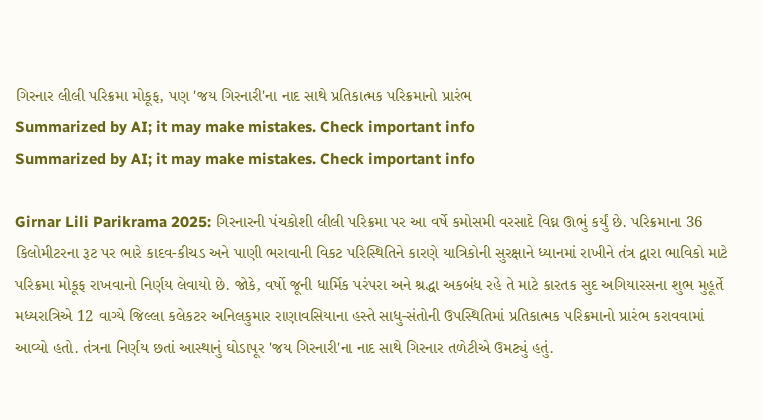ગિરનાર લીલી પરિક્રમા મોકૂફ, પણ 'જય ગિરનારી'ના નાદ સાથે પ્રતિકાત્મક પરિક્રમાનો પ્રારંભ
Summarized by AI; it may make mistakes. Check important info
Summarized by AI; it may make mistakes. Check important info

Girnar Lili Parikrama 2025: ગિરનારની પંચકોશી લીલી પરિક્રમા પર આ વર્ષે કમોસમી વરસાદે વિઘ્ન ઊભું કર્યું છે. પરિક્રમાના 36 કિલોમીટરના રૂટ પર ભારે કાદવ-કીચડ અને પાણી ભરાવાની વિકટ પરિસ્થિતિને કારણે યાત્રિકોની સુરક્ષાને ધ્યાનમાં રાખીને તંત્ર દ્વારા ભાવિકો માટે પરિક્રમા મોકૂફ રાખવાનો નિર્ણય લેવાયો છે. જોકે, વર્ષો જૂની ધાર્મિક પરંપરા અને શ્રદ્ધા અકબંધ રહે તે માટે કારતક સુદ અગિયારસના શુભ મુહૂર્તે મધ્યરાત્રિએ 12 વાગ્યે જિલ્લા કલેકટર અનિલકુમાર રાણાવસિયાના હસ્તે સાધુ-સંતોની ઉપસ્થિતિમાં પ્રતિકાત્મક પરિક્રમાનો પ્રારંભ કરાવવામાં આવ્યો હતો. તંત્રના નિર્ણય છતાં આસ્થાનું ઘોડાપૂર 'જય ગિરનારી'ના નાદ સાથે ગિરનાર તળેટીએ ઉમટ્યું હતું.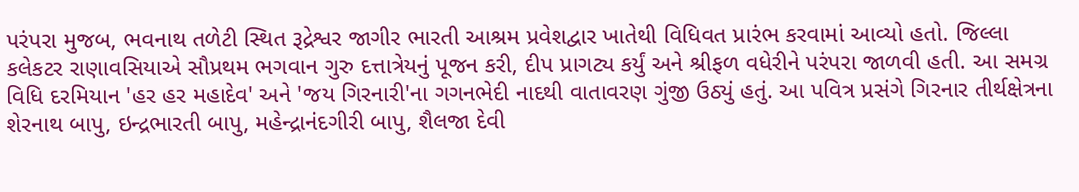પરંપરા મુજબ, ભવનાથ તળેટી સ્થિત રૂદ્રેશ્વર જાગીર ભારતી આશ્રમ પ્રવેશદ્વાર ખાતેથી વિધિવત પ્રારંભ કરવામાં આવ્યો હતો. જિલ્લા કલેકટર રાણાવસિયાએ સૌપ્રથમ ભગવાન ગુરુ દત્તાત્રેયનું પૂજન કરી, દીપ પ્રાગટ્ય કર્યું અને શ્રીફળ વધેરીને પરંપરા જાળવી હતી. આ સમગ્ર વિધિ દરમિયાન 'હર હર મહાદેવ' અને 'જય ગિરનારી'ના ગગનભેદી નાદથી વાતાવરણ ગુંજી ઉઠ્યું હતું. આ પવિત્ર પ્રસંગે ગિરનાર તીર્થક્ષેત્રના શેરનાથ બાપુ, ઇન્દ્રભારતી બાપુ, મહેન્દ્રાનંદગીરી બાપુ, શૈલજા દેવી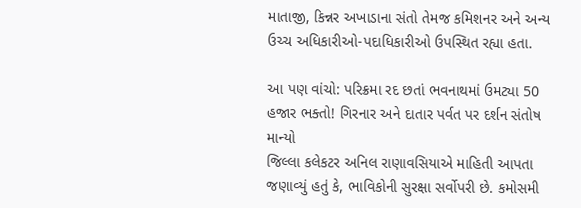માતાજી, કિન્નર અખાડાના સંતો તેમજ કમિશનર અને અન્ય ઉચ્ચ અધિકારીઓ-પદાધિકારીઓ ઉપસ્થિત રહ્યા હતા.

આ પણ વાંચો: પરિક્રમા રદ છતાં ભવનાથમાં ઉમટ્યા 50 હજાર ભક્તો! ગિરનાર અને દાતાર પર્વત પર દર્શન સંતોષ માન્યો
જિલ્લા કલેકટર અનિલ રાણાવસિયાએ માહિતી આપતા જણાવ્યું હતું કે, ભાવિકોની સુરક્ષા સર્વોપરી છે. કમોસમી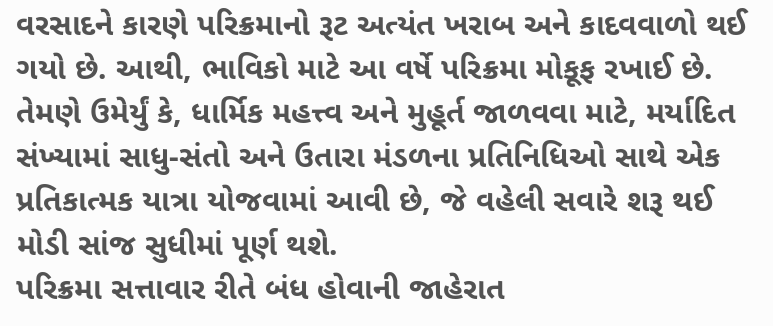વરસાદને કારણે પરિક્રમાનો રૂટ અત્યંત ખરાબ અને કાદવવાળો થઈ ગયો છે. આથી, ભાવિકો માટે આ વર્ષે પરિક્રમા મોકૂફ રખાઈ છે. તેમણે ઉમેર્યું કે, ધાર્મિક મહત્ત્વ અને મુહૂર્ત જાળવવા માટે, મર્યાદિત સંખ્યામાં સાધુ-સંતો અને ઉતારા મંડળના પ્રતિનિધિઓ સાથે એક પ્રતિકાત્મક યાત્રા યોજવામાં આવી છે, જે વહેલી સવારે શરૂ થઈ મોડી સાંજ સુધીમાં પૂર્ણ થશે.
પરિક્રમા સત્તાવાર રીતે બંધ હોવાની જાહેરાત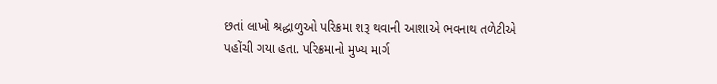છતાં લાખો શ્રદ્ધાળુઓ પરિક્રમા શરૂ થવાની આશાએ ભવનાથ તળેટીએ પહોંચી ગયા હતા. પરિક્રમાનો મુખ્ય માર્ગ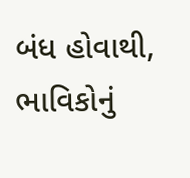બંધ હોવાથી, ભાવિકોનું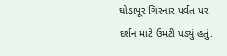ઘોડાપૂર ગિરનાર પર્વત પર દર્શન માટે ઉમટી પડ્યું હતું.